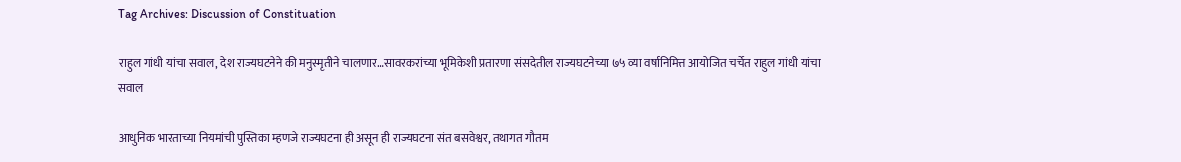Tag Archives: Discussion of Constituation

राहुल गांधी यांचा सवाल, देश राज्यघटनेने की मनुस्मृतीने चालणार…सावरकरांच्या भूमिकेशी प्रतारणा संसदेतील राज्यघटनेच्या ७५ व्या वर्षानिमित्त आयोजित चर्चेत राहुल गांधी यांचा सवाल

आधुनिक भारताच्या नियमांची पुस्तिका म्हणजे राज्यघटना ही असून ही राज्यघटना संत बसवेश्वर, तथागत गौतम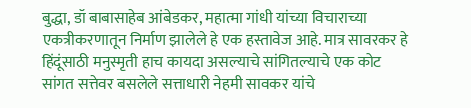बुद्धा, डॉ बाबासाहेब आंबेडकर, महात्मा गांधी यांच्या विचाराच्या एकत्रीकरणातून निर्माण झालेले हे एक हस्तावेज आहे. मात्र सावरकर हे हिंदूंसाठी मनुस्मृती हाच कायदा असल्याचे सांगितल्याचे एक कोट सांगत सत्तेवर बसलेले सत्ताधारी नेहमी सावकर यांचे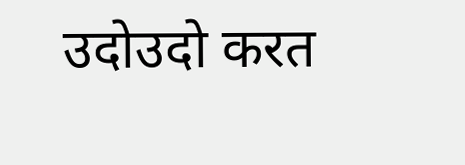उदोउदो करत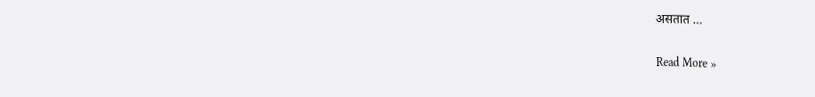असतात …

Read More »